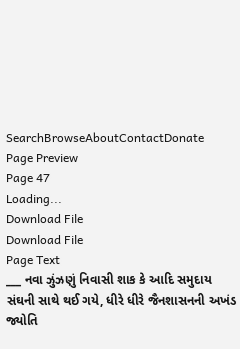SearchBrowseAboutContactDonate
Page Preview
Page 47
Loading...
Download File
Download File
Page Text
___ નવા ઝુંઝણું નિવાસી શાક કે આદિ સમુદાય સંઘની સાથે થઈ ગયે, ધીરે ધીરે જૈનશાસનની અખંડ જ્યોતિ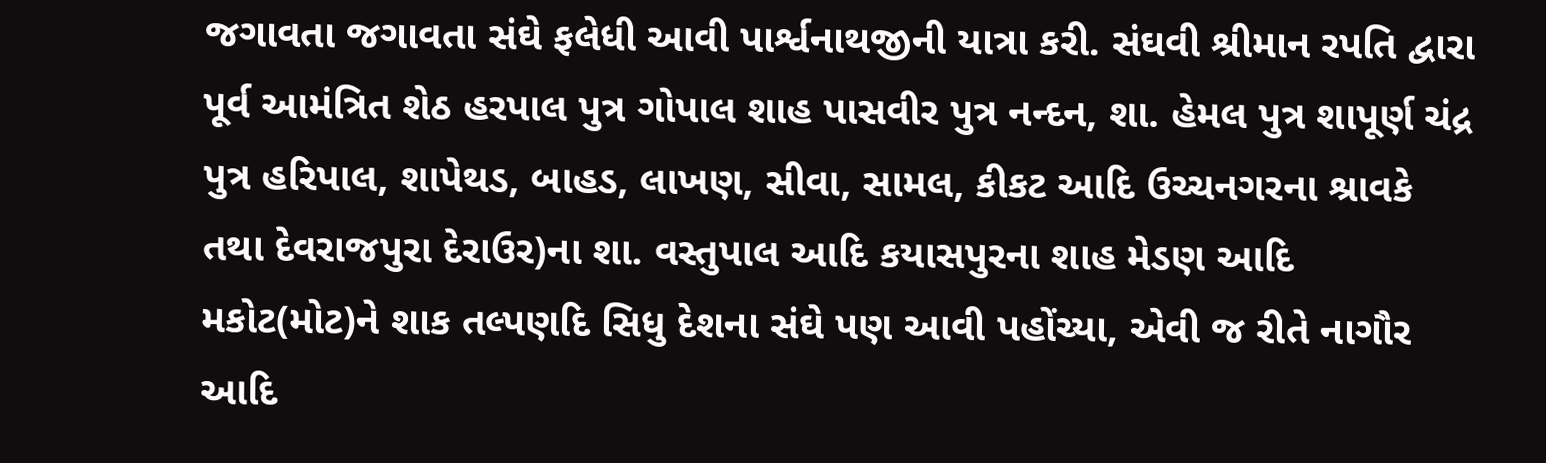જગાવતા જગાવતા સંઘે ફલેધી આવી પાર્શ્વનાથજીની યાત્રા કરી. સંઘવી શ્રીમાન રપતિ દ્વારા પૂર્વ આમંત્રિત શેઠ હરપાલ પુત્ર ગોપાલ શાહ પાસવીર પુત્ર નન્દન, શા. હેમલ પુત્ર શાપૂર્ણ ચંદ્ર પુત્ર હરિપાલ, શાપેથડ, બાહડ, લાખણ, સીવા, સામલ, કીકટ આદિ ઉચ્ચનગરના શ્રાવકે તથા દેવરાજપુરા દેરાઉર)ના શા. વસ્તુપાલ આદિ કયાસપુરના શાહ મેડણ આદિ મકોટ(મોટ)ને શાક તલ્પણદિ સિધુ દેશના સંઘે પણ આવી પહોંચ્યા, એવી જ રીતે નાગૌર આદિ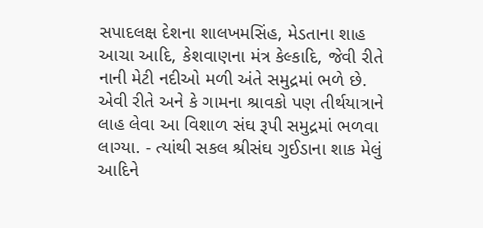સપાદલક્ષ દેશના શાલખમસિંહ, મેડતાના શાહ આચા આદિ, કેશવાણના મંત્ર કેલ્કાદિ, જેવી રીતે નાની મેટી નદીઓ મળી અંતે સમુદ્રમાં ભળે છે. એવી રીતે અને કે ગામના શ્રાવકો પણ તીર્થયાત્રાને લાહ લેવા આ વિશાળ સંઘ રૂપી સમુદ્રમાં ભળવા લાગ્યા. - ત્યાંથી સકલ શ્રીસંઘ ગુઈડાના શાક મેલું આદિને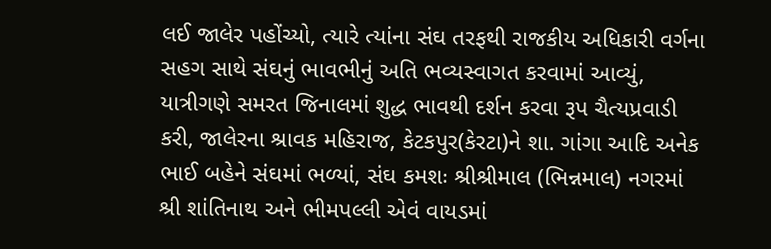લઈ જાલેર પહોંચ્યો, ત્યારે ત્યાંના સંઘ તરફથી રાજકીય અધિકારી વર્ગના સહગ સાથે સંઘનું ભાવભીનું અતિ ભવ્યસ્વાગત કરવામાં આવ્યું, યાત્રીગણે સમરત જિનાલમાં શુદ્ધ ભાવથી દર્શન કરવા રૂપ ચૈત્યપ્રવાડી કરી, જાલેરના શ્રાવક મહિરાજ, કેટકપુર(કેરટા)ને શા. ગાંગા આદિ અનેક ભાઈ બહેને સંઘમાં ભળ્યાં, સંઘ કમશઃ શ્રીશ્રીમાલ (ભિન્નમાલ) નગરમાં શ્રી શાંતિનાથ અને ભીમપલ્લી એવં વાયડમાં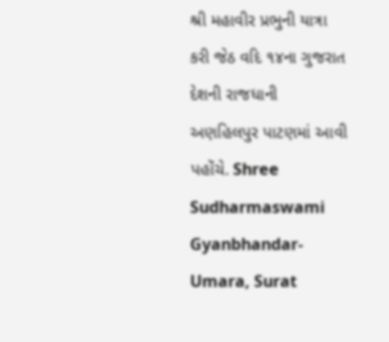શ્રી મહાવીર પ્રભુની યાત્રા કરી જેઠ વદિ ૧૪ના ગુજરાત દેશની રાજધાની અણહિલપુર પાટણમાં આવી પહોંચે. Shree Sudharmaswami Gyanbhandar-Umara, Surat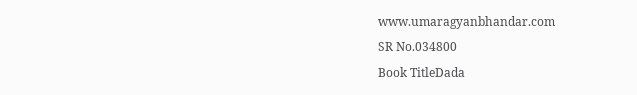www.umaragyanbhandar.com
SR No.034800
Book TitleDada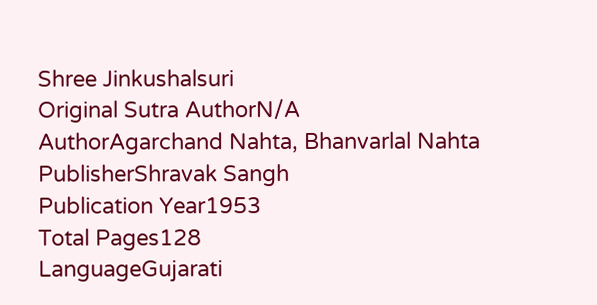Shree Jinkushalsuri
Original Sutra AuthorN/A
AuthorAgarchand Nahta, Bhanvarlal Nahta
PublisherShravak Sangh
Publication Year1953
Total Pages128
LanguageGujarati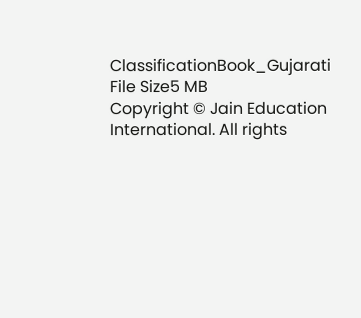ClassificationBook_Gujarati
File Size5 MB
Copyright © Jain Education International. All rights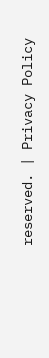reserved. | Privacy Policy